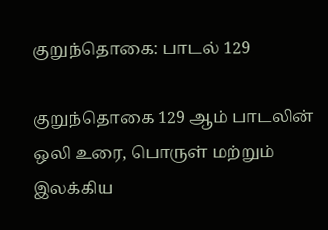குறுந்தொகை: பாடல் 129

குறுந்தொகை 129 ஆம் பாடலின் ஒலி உரை, பொருள் மற்றும் இலக்கிய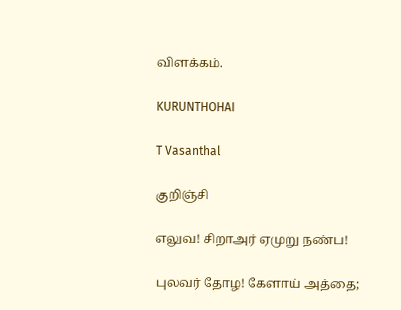விளக்கம்.

KURUNTHOHAI

T Vasanthal

குறிஞ்சி

எலுவ! சிறாஅர் ஏமுறு நண்ப!

புலவர் தோழ! கேளாய் அத்தை;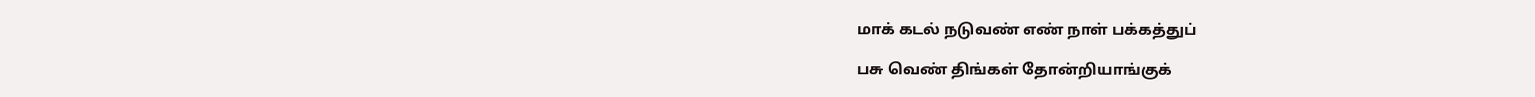மாக் கடல் நடுவண் எண் நாள் பக்கத்துப்

பசு வெண் திங்கள் தோன்றியாங்குக்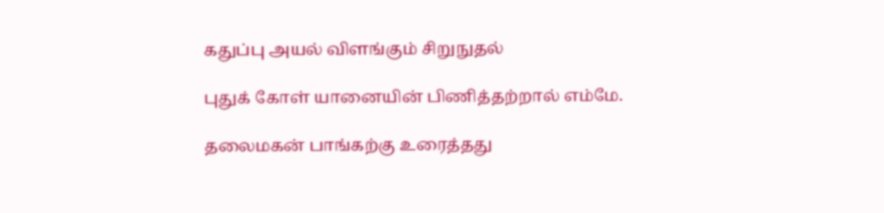கதுப்பு அயல் விளங்கும் சிறுநுதல்

புதுக் கோள் யானையின் பிணித்தற்றால் எம்மே.

தலைமகன் பாங்கற்கு உரைத்தது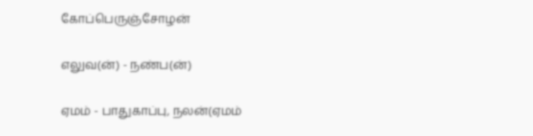கோப்பெருஞ்சோழன்

எலுவ(ன்) - நண்ப(ன்)

ஏமம் - பாதுகாப்பு, நலன்(ஏமம்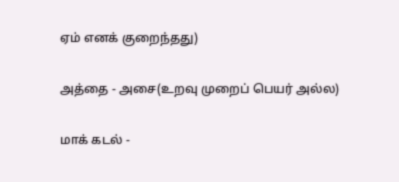ஏம் எனக் குறைந்தது)

அத்தை - அசை(உறவு முறைப் பெயர் அல்ல)

மாக் கடல் -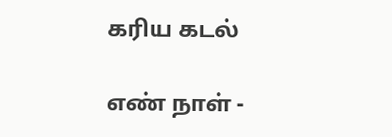கரிய கடல்

எண் நாள் -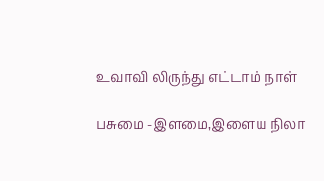உவாவி லிருந்து எட்டாம் நாள்

பசுமை -இளமை,இளைய நிலா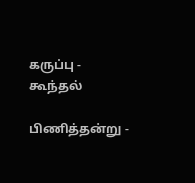கருப்பு - கூந்தல்

பிணித்தன்று -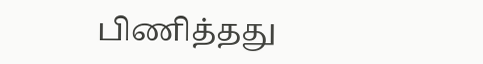பிணித்தது